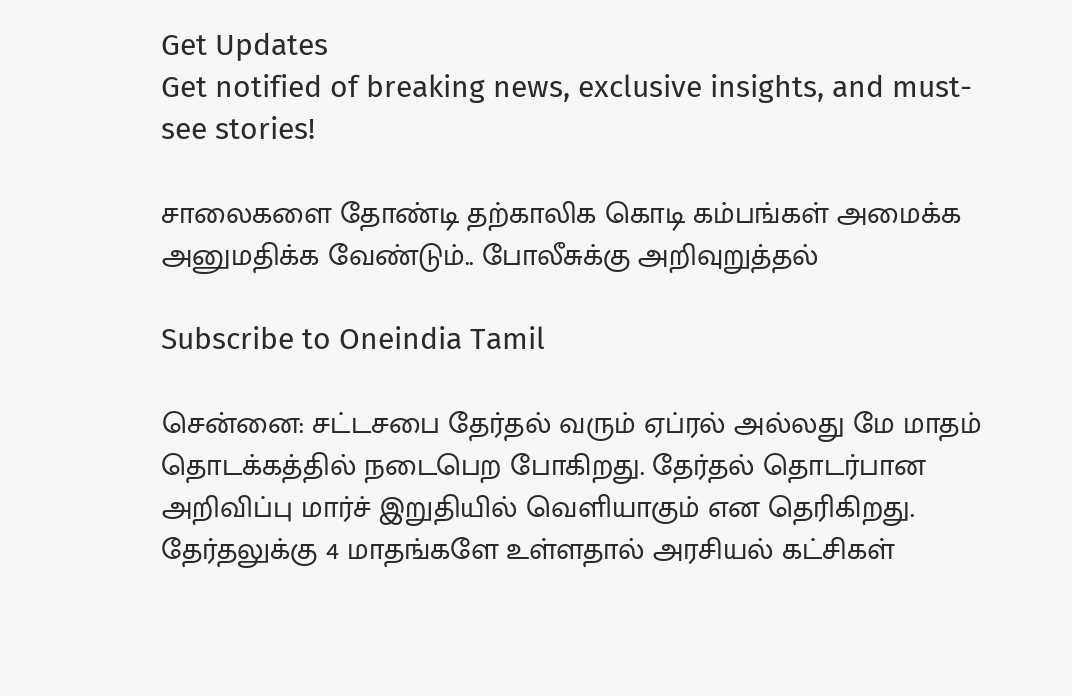Get Updates
Get notified of breaking news, exclusive insights, and must-see stories!

சாலைகளை தோண்டி தற்காலிக கொடி கம்பங்கள் அமைக்க அனுமதிக்க வேண்டும்.. போலீசுக்கு அறிவுறுத்தல்

Subscribe to Oneindia Tamil

சென்னை: சட்டசபை தேர்தல் வரும் ஏப்ரல் அல்லது மே மாதம் தொடக்கத்தில் நடைபெற போகிறது. தேர்தல் தொடர்பான அறிவிப்பு மார்ச் இறுதியில் வெளியாகும் என தெரிகிறது. தேர்தலுக்கு 4 மாதங்களே உள்ளதால் அரசியல் கட்சிகள்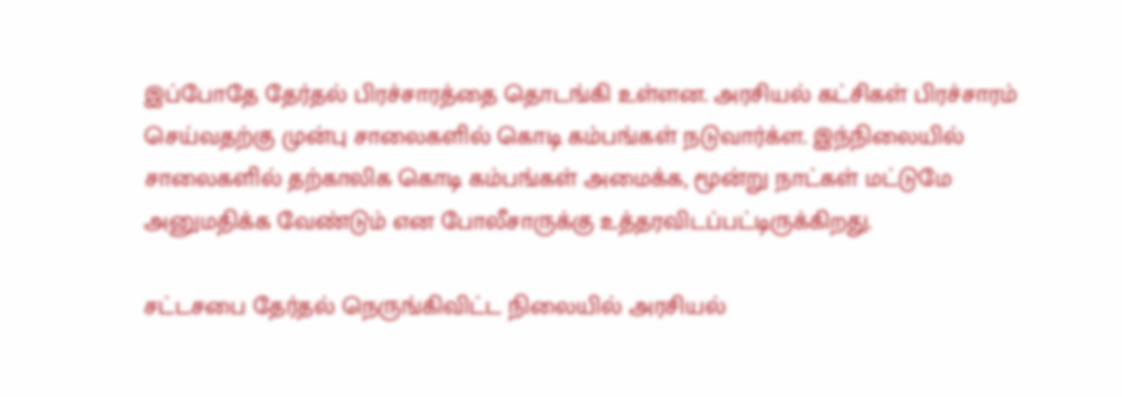இப்போதே தேர்தல் பிரச்சாரத்தை தொடங்கி உள்ளன. அரசியல் கட்சிகள் பிரச்சாரம் செய்வதற்கு முன்பு சாலைகளில் கொடி கம்பங்கள் நடுவார்க்ள. இந்நிலையில் சாலைகளில் தற்காலிக கொடி கம்பங்கள் அமைக்க, மூன்று நாட்கள் மட்டுமே அனுமதிக்க வேண்டும் என போலீசாருக்கு உத்தரவிடப்பட்டிருக்கிறது.

சட்டசபை தேர்தல் நெருங்கிவிட்ட நிலையில் அரசியல்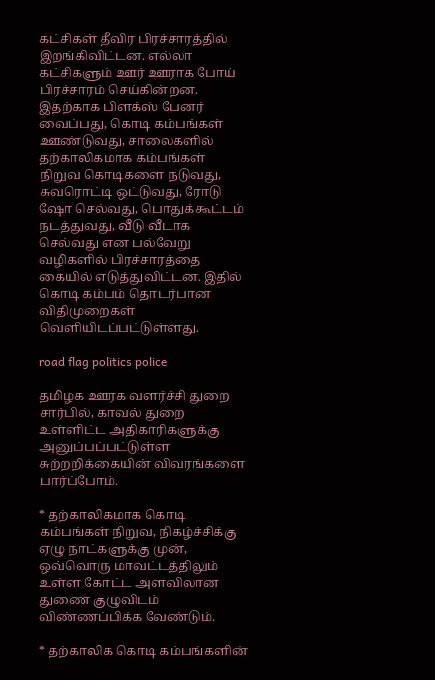கட்சிகள் தீவிர பிரச்சாரத்தில் இறங்கிவிட்டன. எல்லா கட்சிகளும் ஊர் ஊராக போய் பிரச்சாரம் செய்கின்றன. இதற்காக பிளக்ஸ் பேனர் வைப்பது, கொடி கம்பங்கள் ஊண்டுவது, சாலைகளில் தற்காலிகமாக கம்பங்கள் நிறுவ கொடிகளை நடுவது, சுவரொட்டி ஒட்டுவது, ரோடு ஷோ செல்வது, பொதுக்கூட்டம் நடத்துவது, வீடு வீடாக செல்வது என பல்வேறு வழிகளில் பிரச்சாரத்தை கையில் எடுத்துவிட்டன. இதில் கொடி கம்பம் தொடர்பான விதிமுறைகள் வெளியிடப்பட்டுள்ளது.

road flag politics police

தமிழக ஊரக வளர்ச்சி துறை சார்பில், காவல் துறை உள்ளிட்ட அதிகாரிகளுக்கு அனுப்பப்பட்டுள்ள சுற்றறிக்கையின் விவரங்களை பார்ப்போம்.

* தற்காலிகமாக கொடி கம்பங்கள் நிறுவ, நிகழ்ச்சிக்கு ஏழு நாட்களுக்கு முன், ஒவ்வொரு மாவட்டத்திலும் உள்ள கோட்ட அளவிலான துணை குழுவிடம் விண்ணப்பிக்க வேண்டும்.

* தற்காலிக கொடி கம்பங்களின்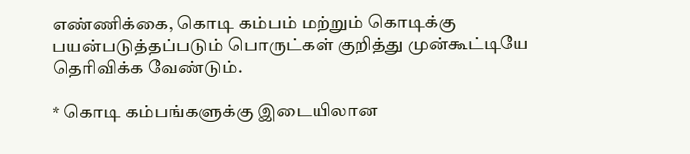எண்ணிக்கை, கொடி கம்பம் மற்றும் கொடிக்கு பயன்படுத்தப்படும் பொருட்கள் குறித்து முன்கூட்டியே தெரிவிக்க வேண்டும்.

* கொடி கம்பங்களுக்கு இடையிலான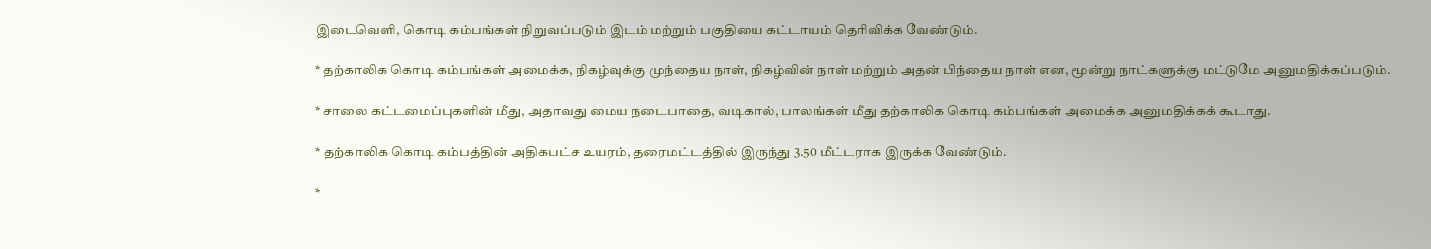இடைவெளி, கொடி கம்பங்கள் நிறுவப்படும் இடம் மற்றும் பகுதியை கட்டாயம் தெரிவிக்க வேண்டும்.

* தற்காலிக கொடி கம்பங்கள் அமைக்க, நிகழ்வுக்கு முந்தைய நாள், நிகழ்வின் நாள் மற்றும் அதன் பிந்தைய நாள் என, மூன்று நாட்களுக்கு மட்டுமே அனுமதிக்கப்படும்.

* சாலை கட்டமைப்புகளின் மீது, அதாவது மைய நடைபாதை, வடிகால், பாலங்கள் மீது தற்காலிக கொடி கம்பங்கள் அமைக்க அனுமதிக்கக் கூடாது.

* தற்காலிக கொடி கம்பத்தின் அதிகபட்ச உயரம், தரைமட்டத்தில் இருந்து 3.50 மீட்டராக இருக்க வேண்டும்.

*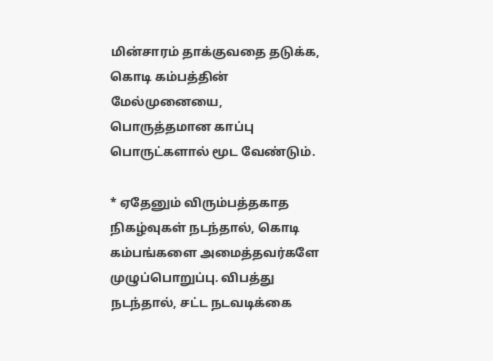மின்சாரம் தாக்குவதை தடுக்க, கொடி கம்பத்தின் மேல்முனையை, பொருத்தமான காப்பு பொருட்களால் மூட வேண்டும்.

* ஏதேனும் விரும்பத்தகாத நிகழ்வுகள் நடந்தால், கொடி கம்பங்களை அமைத்தவர்களே முழுப்பொறுப்பு. விபத்து நடந்தால், சட்ட நடவடிக்கை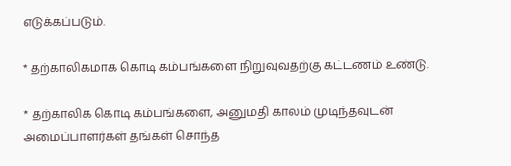எடுக்கப்படும்.

* தற்காலிகமாக கொடி கம்பங்களை நிறுவுவதற்கு கட்டணம் உண்டு.

* தற்காலிக கொடி கம்பங்களை, அனுமதி காலம் முடிந்தவுடன் அமைப்பாளர்கள் தங்கள் சொந்த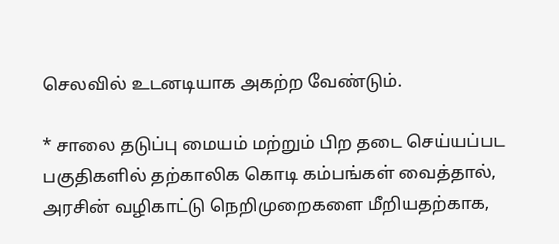செலவில் உடனடியாக அகற்ற வேண்டும்.

* சாலை தடுப்பு மையம் மற்றும் பிற தடை செய்யப்பட பகுதிகளில் தற்காலிக கொடி கம்பங்கள் வைத்தால், அரசின் வழிகாட்டு நெறிமுறைகளை மீறியதற்காக,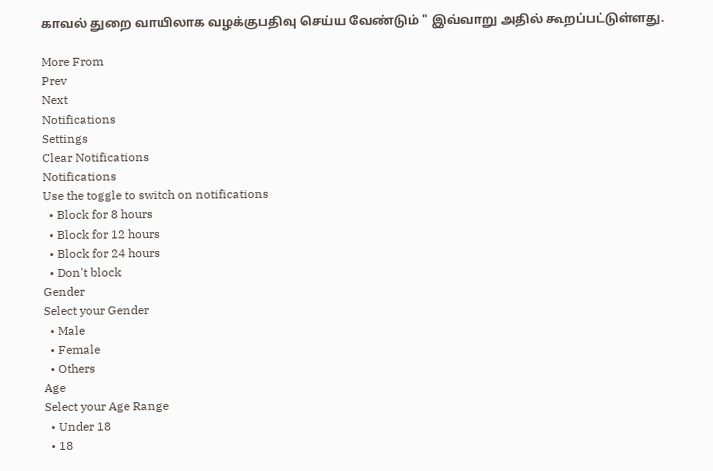காவல் துறை வாயிலாக வழக்குபதிவு செய்ய வேண்டும் " இவ்வாறு அதில் கூறப்பட்டுள்ளது.

More From
Prev
Next
Notifications
Settings
Clear Notifications
Notifications
Use the toggle to switch on notifications
  • Block for 8 hours
  • Block for 12 hours
  • Block for 24 hours
  • Don't block
Gender
Select your Gender
  • Male
  • Female
  • Others
Age
Select your Age Range
  • Under 18
  • 18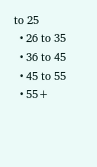to 25
  • 26 to 35
  • 36 to 45
  • 45 to 55
  • 55+